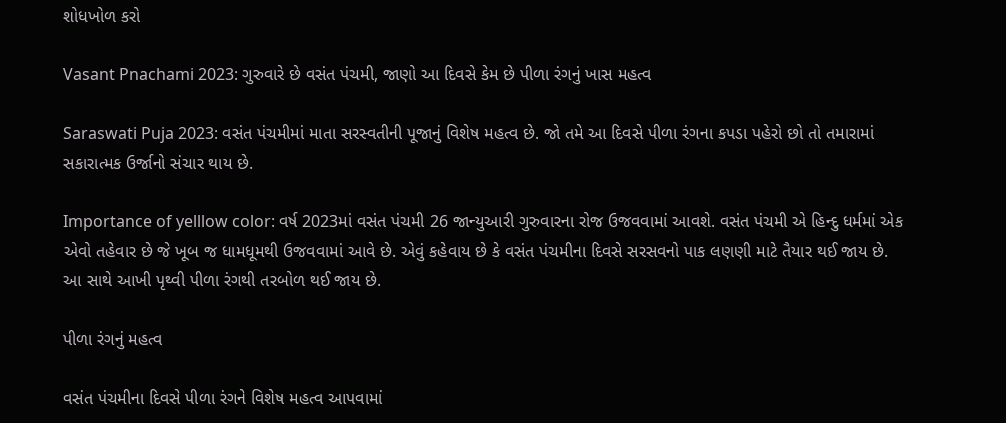શોધખોળ કરો

Vasant Pnachami 2023: ગુરુવારે છે વસંત પંચમી, જાણો આ દિવસે કેમ છે પીળા રંગનું ખાસ મહત્વ

Saraswati Puja 2023: વસંત પંચમીમાં માતા સરસ્વતીની પૂજાનું વિશેષ મહત્વ છે. જો તમે આ દિવસે પીળા રંગના કપડા પહેરો છો તો તમારામાં સકારાત્મક ઉર્જાનો સંચાર થાય છે.

Importance of yelllow color: વર્ષ 2023માં વસંત પંચમી 26 જાન્યુઆરી ગુરુવારના રોજ ઉજવવામાં આવશે. વસંત પંચમી એ હિન્દુ ધર્મમાં એક એવો તહેવાર છે જે ખૂબ જ ધામધૂમથી ઉજવવામાં આવે છે. એવું કહેવાય છે કે વસંત પંચમીના દિવસે સરસવનો પાક લણણી માટે તૈયાર થઈ જાય છે. આ સાથે આખી પૃથ્વી પીળા રંગથી તરબોળ થઈ જાય છે.

પીળા રંગનું મહત્વ

વસંત પંચમીના દિવસે પીળા રંગને વિશેષ મહત્વ આપવામાં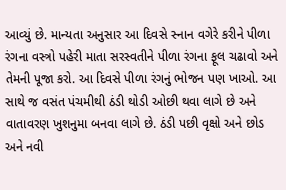આવ્યું છે. માન્યતા અનુસાર આ દિવસે સ્નાન વગેરે કરીને પીળા રંગના વસ્ત્રો પહેરી માતા સરસ્વતીને પીળા રંગના ફૂલ ચઢાવો અને તેમની પૂજા કરો. આ દિવસે પીળા રંગનું ભોજન પણ ખાઓ. આ સાથે જ વસંત પંચમીથી ઠંડી થોડી ઓછી થવા લાગે છે અને વાતાવરણ ખુશનુમા બનવા લાગે છે. ઠંડી પછી વૃક્ષો અને છોડ અને નવી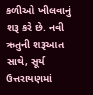કળીઓ ખીલવાનું શરૂ કરે છે. નવી ઋતુની શરૂઆત સાથે, સૂર્ય ઉત્તરાયણમાં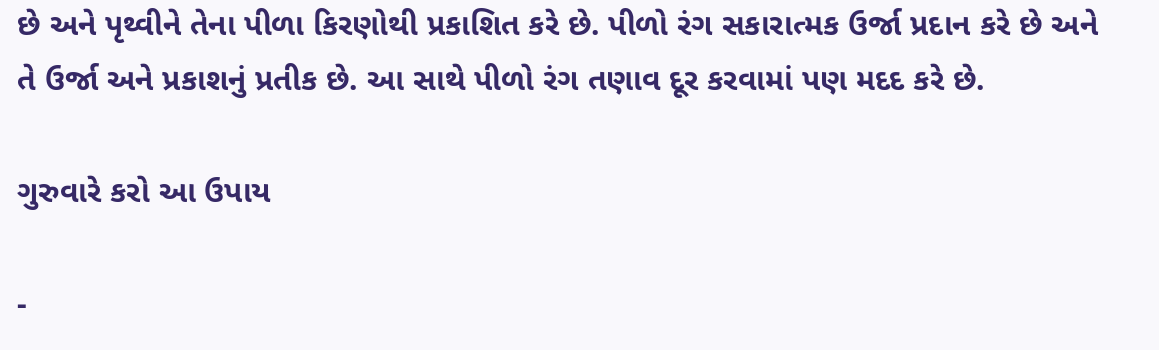છે અને પૃથ્વીને તેના પીળા કિરણોથી પ્રકાશિત કરે છે. પીળો રંગ સકારાત્મક ઉર્જા પ્રદાન કરે છે અને તે ઉર્જા અને પ્રકાશનું પ્રતીક છે. આ સાથે પીળો રંગ તણાવ દૂર કરવામાં પણ મદદ કરે છે.

ગુરુવારે કરો આ ઉપાય

-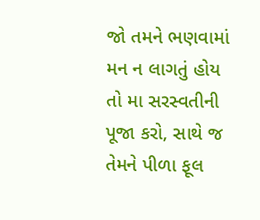જો તમને ભણવામાં મન ન લાગતું હોય તો મા સરસ્વતીની પૂજા કરો, સાથે જ તેમને પીળા ફૂલ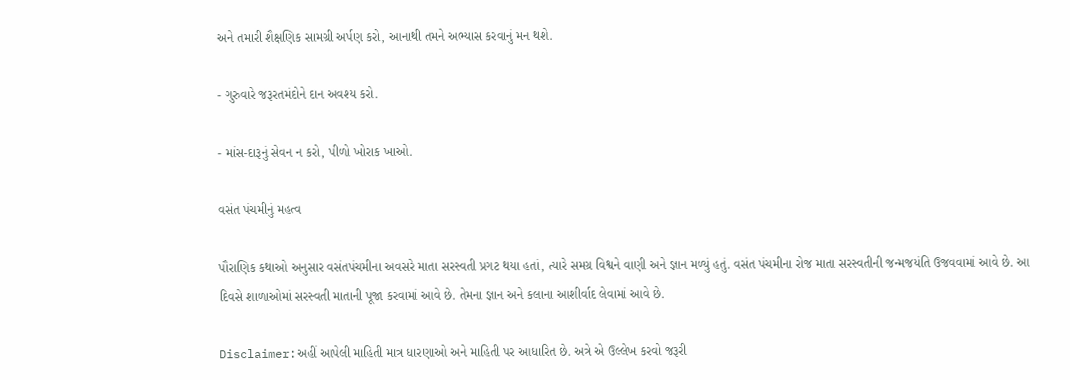અને તમારી શૈક્ષણિક સામગ્રી અર્પણ કરો, આનાથી તમને અભ્યાસ કરવાનું મન થશે.

- ગુરુવારે જરૂરતમંદોને દાન અવશ્ય કરો.

- માંસ-દારૂનું સેવન ન કરો, પીળો ખોરાક ખાઓ.

વસંત પંચમીનું મહત્વ

પૌરાણિક કથાઓ અનુસાર વસંતપંચમીના અવસરે માતા સરસ્વતી પ્રગટ થયા હતાં, ત્યારે સમગ્ર વિશ્વને વાણી અને જ્ઞાન મળ્યું હતું. વસંત પંચમીના રોજ માતા સરસ્વતીની જન્મજયંતિ ઉજવવામાં આવે છે. આ દિવસે શાળાઓમાં સરસ્વતી માતાની પૂજા કરવામાં આવે છે. તેમના જ્ઞાન અને કલાના આશીર્વાદ લેવામાં આવે છે.

Disclaimer:અહીં આપેલી માહિતી માત્ર ધારણાઓ અને માહિતી પર આધારિત છે. અત્રે એ ઉલ્લેખ કરવો જરૂરી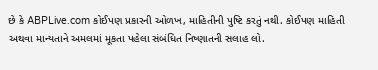છે કે ABPLive.com કોઈપણ પ્રકારની ઓળખ, માહિતીની પુષ્ટિ કરતું નથી. કોઈપણ માહિતી અથવા માન્યતાને અમલમાં મૂકતા પહેલા સંબંધિત નિષ્ણાતની સલાહ લો.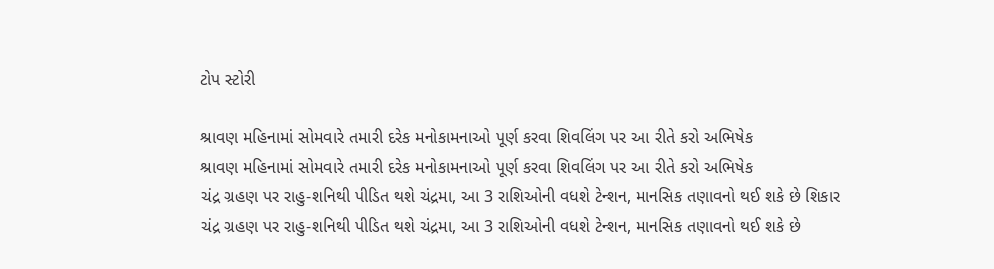ટોપ સ્ટોરી

શ્રાવણ મહિનામાં સોમવારે તમારી દરેક મનોકામનાઓ પૂર્ણ કરવા શિવલિંગ પર આ રીતે કરો અભિષેક
શ્રાવણ મહિનામાં સોમવારે તમારી દરેક મનોકામનાઓ પૂર્ણ કરવા શિવલિંગ પર આ રીતે કરો અભિષેક
ચંદ્ર ગ્રહણ પર રાહુ-શનિથી પીડિત થશે ચંદ્રમા, આ 3 રાશિઓની વધશે ટેન્શન, માનસિક તણાવનો થઈ શકે છે શિકાર
ચંદ્ર ગ્રહણ પર રાહુ-શનિથી પીડિત થશે ચંદ્રમા, આ 3 રાશિઓની વધશે ટેન્શન, માનસિક તણાવનો થઈ શકે છે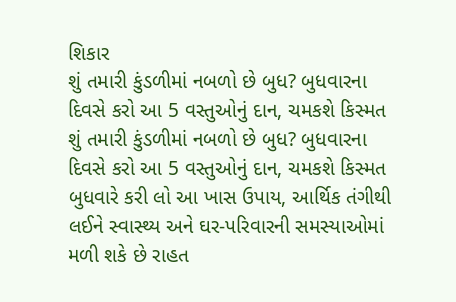શિકાર
શું તમારી કુંડળીમાં નબળો છે બુધ? બુધવારના દિવસે કરો આ 5 વસ્તુઓનું દાન, ચમકશે કિસ્મત
શું તમારી કુંડળીમાં નબળો છે બુધ? બુધવારના દિવસે કરો આ 5 વસ્તુઓનું દાન, ચમકશે કિસ્મત
બુધવારે કરી લો આ ખાસ ઉપાય, આર્થિક તંગીથી લઈને સ્વાસ્થ્ય અને ઘર-પરિવારની સમસ્યાઓમાં મળી શકે છે રાહત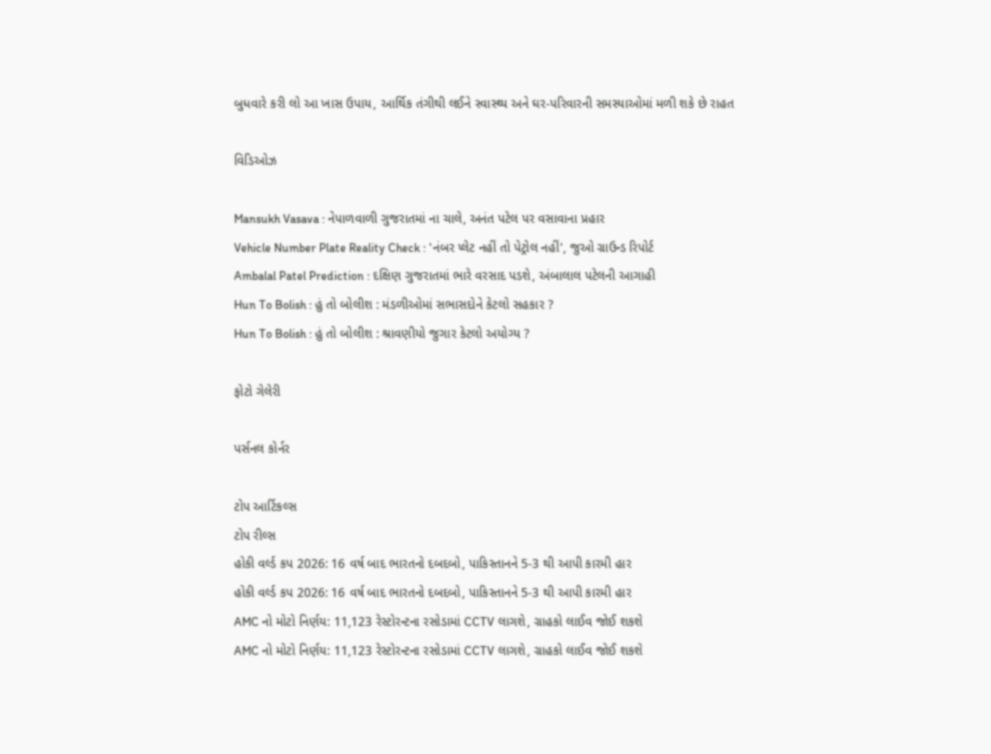બુધવારે કરી લો આ ખાસ ઉપાય, આર્થિક તંગીથી લઈને સ્વાસ્થ્ય અને ઘર-પરિવારની સમસ્યાઓમાં મળી શકે છે રાહત

વિડિઓઝ

Mansukh Vasava : નેપાળવાળી ગુજરાતમાં ના ચાલે, અનંત પટેલ પર વસાવાના પ્રહાર
Vehicle Number Plate Reality Check : 'નંબર પ્લેટ નહીં તો પેટ્રોલ નહીં', જુઓ ગ્રાઉન્ડ રિપોર્ટ
Ambalal Patel Prediction : દક્ષિણ ગુજરાતમાં ભારે વરસાદ પડશે, અંબાલાલ પટેલની આગાહી
Hun To Bolish : હું તો બોલીશ : મંડળીઓમાં સભાસદોને કેટલો સહકાર ?
Hun To Bolish : હું તો બોલીશ : શ્રાવણીયો જુગાર કેટલો અયોગ્ય ?

ફોટો ગેલેરી

પર્સનલ કોર્નર

ટોપ આર્ટિકલ્સ
ટોપ રીલ્સ
હોકી વર્લ્ડ કપ 2026: 16 વર્ષ બાદ ભારતનો દબદબો, પાકિસ્તાનને 5-3 થી આપી કારમી હાર
હોકી વર્લ્ડ કપ 2026: 16 વર્ષ બાદ ભારતનો દબદબો, પાકિસ્તાનને 5-3 થી આપી કારમી હાર
AMC નો મોટો નિર્ણય: 11,123 રેસ્ટોરન્ટના રસોડામાં CCTV લાગશે, ગ્રાહકો લાઈવ જોઈ શકશે
AMC નો મોટો નિર્ણય: 11,123 રેસ્ટોરન્ટના રસોડામાં CCTV લાગશે, ગ્રાહકો લાઈવ જોઈ શકશે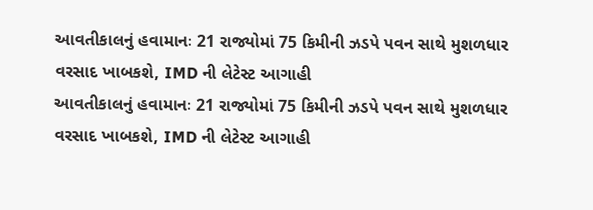આવતીકાલનું હવામાનઃ 21 રાજ્યોમાં 75 કિમીની ઝડપે પવન સાથે મુશળધાર વરસાદ ખાબકશે, IMD ની લેટેસ્ટ આગાહી
આવતીકાલનું હવામાનઃ 21 રાજ્યોમાં 75 કિમીની ઝડપે પવન સાથે મુશળધાર વરસાદ ખાબકશે, IMD ની લેટેસ્ટ આગાહી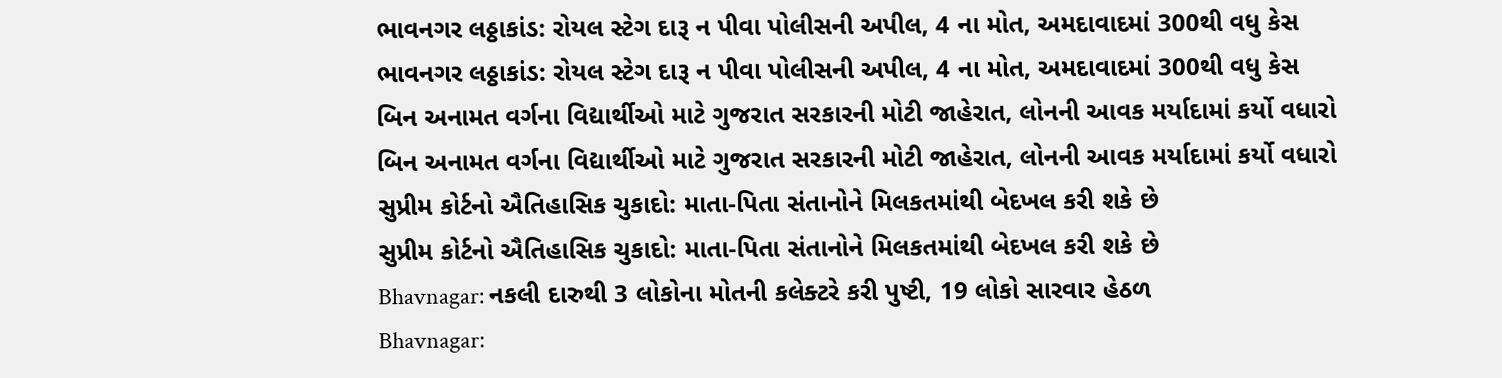ભાવનગર લઠ્ઠાકાંડ: રોયલ સ્ટેગ દારૂ ન પીવા પોલીસની અપીલ, 4 ના મોત, અમદાવાદમાં 300થી વધુ કેસ
ભાવનગર લઠ્ઠાકાંડ: રોયલ સ્ટેગ દારૂ ન પીવા પોલીસની અપીલ, 4 ના મોત, અમદાવાદમાં 300થી વધુ કેસ
બિન અનામત વર્ગના વિદ્યાર્થીઓ માટે ગુજરાત સરકારની મોટી જાહેરાત, લોનની આવક મર્યાદામાં કર્યો વધારો
બિન અનામત વર્ગના વિદ્યાર્થીઓ માટે ગુજરાત સરકારની મોટી જાહેરાત, લોનની આવક મર્યાદામાં કર્યો વધારો
સુપ્રીમ કોર્ટનો ઐતિહાસિક ચુકાદો: માતા-પિતા સંતાનોને મિલકતમાંથી બેદખલ કરી શકે છે
સુપ્રીમ કોર્ટનો ઐતિહાસિક ચુકાદો: માતા-પિતા સંતાનોને મિલકતમાંથી બેદખલ કરી શકે છે
Bhavnagar: નકલી દારુથી 3 લોકોના મોતની કલેક્ટરે કરી પુષ્ટી, 19 લોકો સારવાર હેઠળ
Bhavnagar: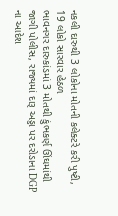નકલી દારુથી 3 લોકોના મોતની કલેક્ટરે કરી પુષ્ટી, 19 લોકો સારવાર હેઠળ
ભાવનગર દારુકાંડમાં 3 મોતથી કુંભકર્ણ ઊંઘમાંથી જાગી પોલીસ, રાજ્યમાં દારૂ અડ્ડા પર દરોડાના DGP ના આદેશ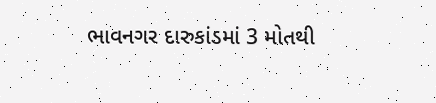ભાવનગર દારુકાંડમાં 3 મોતથી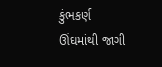કુંભકર્ણ ઊંઘમાંથી જાગી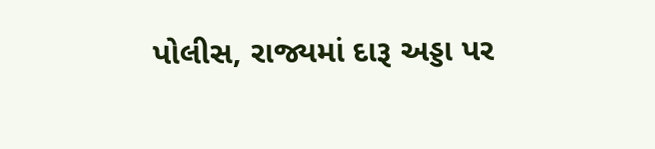પોલીસ, રાજ્યમાં દારૂ અડ્ડા પર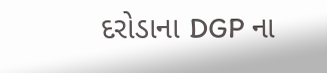દરોડાના DGP ના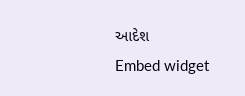આદેશ
Embed widget